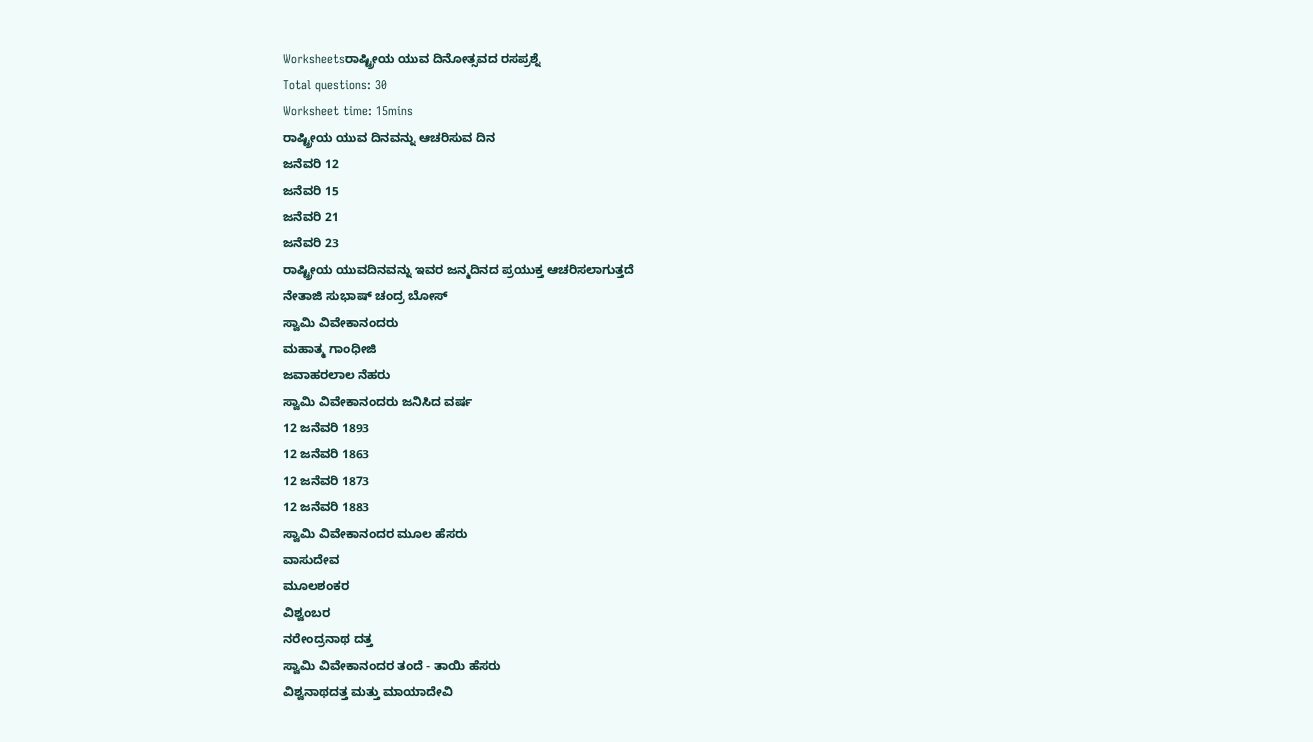Worksheetsರಾಷ್ಟ್ರೀಯ ಯುವ ದಿನೋತ್ಸವದ ರಸಪ್ರಶ್ನೆ
Total questions: 30
Worksheet time: 15mins
ರಾಷ್ಟ್ರೀಯ ಯುವ ದಿನವನ್ನು ಆಚರಿಸುವ ದಿನ
ಜನೆವರಿ 12
ಜನೆವರಿ 15
ಜನೆವರಿ 21
ಜನೆವರಿ 23
ರಾಷ್ಟ್ರೀಯ ಯುವದಿನವನ್ನು ಇವರ ಜನ್ಮದಿನದ ಪ್ರಯುಕ್ತ ಆಚರಿಸಲಾಗುತ್ತದೆ
ನೇತಾಜಿ ಸುಭಾಷ್ ಚಂದ್ರ ಬೋಸ್
ಸ್ವಾಮಿ ವಿವೇಕಾನಂದರು
ಮಹಾತ್ಮ ಗಾಂಧೀಜಿ
ಜವಾಹರಲಾಲ ನೆಹರು
ಸ್ವಾಮಿ ವಿವೇಕಾನಂದರು ಜನಿಸಿದ ವರ್ಷ
12 ಜನೆವರಿ 1893
12 ಜನೆವರಿ 1863
12 ಜನೆವರಿ 1873
12 ಜನೆವರಿ 1883
ಸ್ವಾಮಿ ವಿವೇಕಾನಂದರ ಮೂಲ ಹೆಸರು
ವಾಸುದೇವ
ಮೂಲಶಂಕರ
ವಿಶ್ವಂಬರ
ನರೇಂದ್ರನಾಥ ದತ್ತ
ಸ್ವಾಮಿ ವಿವೇಕಾನಂದರ ತಂದೆ - ತಾಯಿ ಹೆಸರು
ವಿಶ್ವನಾಥದತ್ತ ಮತ್ತು ಮಾಯಾದೇವಿ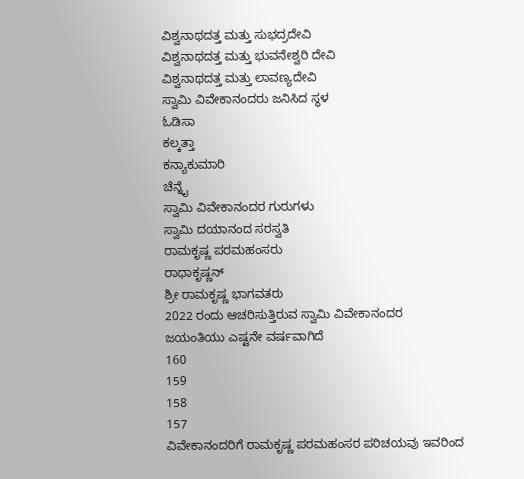ವಿಶ್ವನಾಥದತ್ತ ಮತ್ತು ಸುಭದ್ರದೇವಿ
ವಿಶ್ವನಾಥದತ್ತ ಮತ್ತು ಭುವನೇಶ್ವರಿ ದೇವಿ
ವಿಶ್ವನಾಥದತ್ತ ಮತ್ತು ಲಾವಣ್ಯದೇವಿ
ಸ್ವಾಮಿ ವಿವೇಕಾನಂದರು ಜನಿಸಿದ ಸ್ಥಳ
ಓಡಿಸಾ
ಕಲ್ಕತ್ತಾ
ಕನ್ಯಾಕುಮಾರಿ
ಚೆನ್ನೈ
ಸ್ವಾಮಿ ವಿವೇಕಾನಂದರ ಗುರುಗಳು
ಸ್ವಾಮಿ ದಯಾನಂದ ಸರಸ್ವತಿ
ರಾಮಕೃಷ್ಣ ಪರಮಹಂಸರು
ರಾಧಾಕೃಷ್ಣನ್
ಶ್ರೀ ರಾಮಕೃಷ್ಣ ಭಾಗವತರು
2022 ರಂದು ಆಚರಿಸುತ್ತಿರುವ ಸ್ವಾಮಿ ವಿವೇಕಾನಂದರ ಜಯಂತಿಯು ಎಷ್ಟನೇ ವರ್ಷವಾಗಿದೆ
160
159
158
157
ವಿವೇಕಾನಂದರಿಗೆ ರಾಮಕೃಷ್ಣ ಪರಮಹಂಸರ ಪರಿಚಯವು ಇವರಿಂದ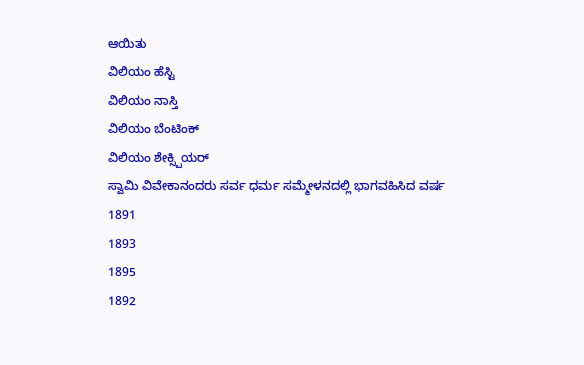ಆಯಿತು
ವಿಲಿಯಂ ಹೆಸ್ಟಿ
ವಿಲಿಯಂ ನಾಸ್ತಿ
ವಿಲಿಯಂ ಬೆಂಟಿಂಕ್
ವಿಲಿಯಂ ಶೇಕ್ಸ್ಪಿಯರ್
ಸ್ವಾಮಿ ವಿವೇಕಾನಂದರು ಸರ್ವ ಧರ್ಮ ಸಮ್ಮೇಳನದಲ್ಲಿ ಭಾಗವಹಿಸಿದ ವರ್ಷ
1891
1893
1895
1892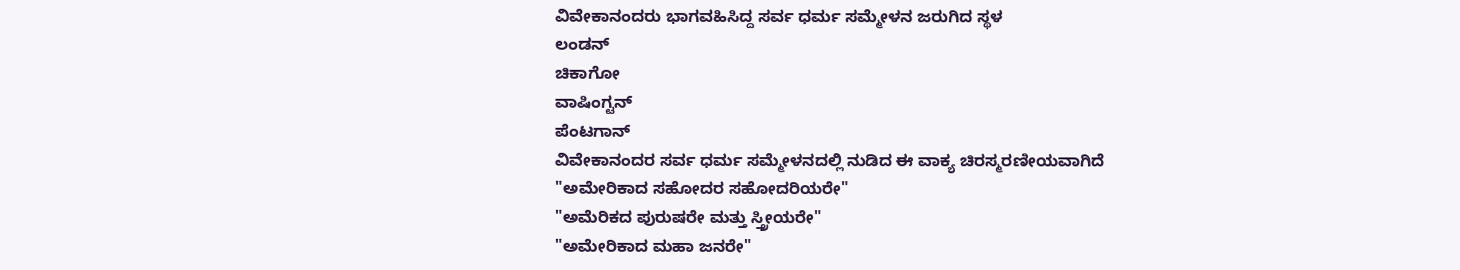ವಿವೇಕಾನಂದರು ಭಾಗವಹಿಸಿದ್ದ ಸರ್ವ ಧರ್ಮ ಸಮ್ಮೇಳನ ಜರುಗಿದ ಸ್ಥಳ
ಲಂಡನ್
ಚಿಕಾಗೋ
ವಾಷಿಂಗ್ಟನ್
ಪೆಂಟಗಾನ್
ವಿವೇಕಾನಂದರ ಸರ್ವ ಧರ್ಮ ಸಮ್ಮೇಳನದಲ್ಲಿ ನುಡಿದ ಈ ವಾಕ್ಯ ಚಿರಸ್ಮರಣೀಯವಾಗಿದೆ
"ಅಮೇರಿಕಾದ ಸಹೋದರ ಸಹೋದರಿಯರೇ"
"ಅಮೆರಿಕದ ಪುರುಷರೇ ಮತ್ತು ಸ್ತ್ರೀಯರೇ"
"ಅಮೇರಿಕಾದ ಮಹಾ ಜನರೇ"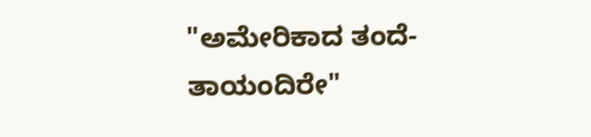"ಅಮೇರಿಕಾದ ತಂದೆ-ತಾಯಂದಿರೇ"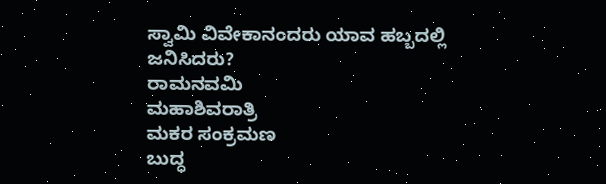ಸ್ವಾಮಿ ವಿವೇಕಾನಂದರು ಯಾವ ಹಬ್ಬದಲ್ಲಿ ಜನಿಸಿದರು?
ರಾಮನವಮಿ
ಮಹಾಶಿವರಾತ್ರಿ
ಮಕರ ಸಂಕ್ರಮಣ
ಬುದ್ಧ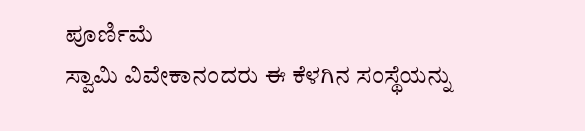ಪೂರ್ಣಿಮೆ
ಸ್ವಾಮಿ ವಿವೇಕಾನಂದರು ಈ ಕೆಳಗಿನ ಸಂಸ್ಥೆಯನ್ನು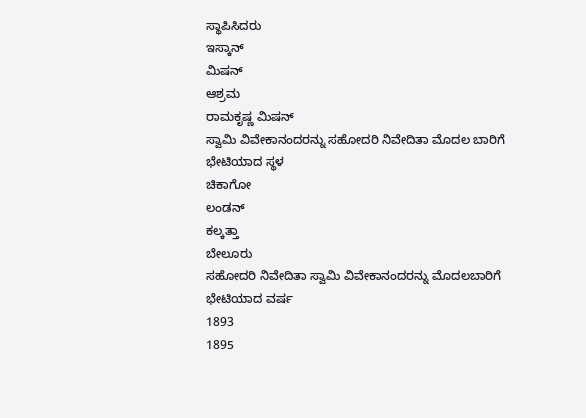ಸ್ಥಾಪಿಸಿದರು
ಇಸ್ಕಾನ್
ಮಿಷನ್
ಆಶ್ರಮ
ರಾಮಕೃಷ್ಣ ಮಿಷನ್
ಸ್ವಾಮಿ ವಿವೇಕಾನಂದರನ್ನು ಸಹೋದರಿ ನಿವೇದಿತಾ ಮೊದಲ ಬಾರಿಗೆ ಭೇಟಿಯಾದ ಸ್ಥಳ
ಚಿಕಾಗೋ
ಲಂಡನ್
ಕಲ್ಕತ್ತಾ
ಬೇಲೂರು
ಸಹೋದರಿ ನಿವೇದಿತಾ ಸ್ವಾಮಿ ವಿವೇಕಾನಂದರನ್ನು ಮೊದಲಬಾರಿಗೆ ಭೇಟಿಯಾದ ವರ್ಷ
1893
1895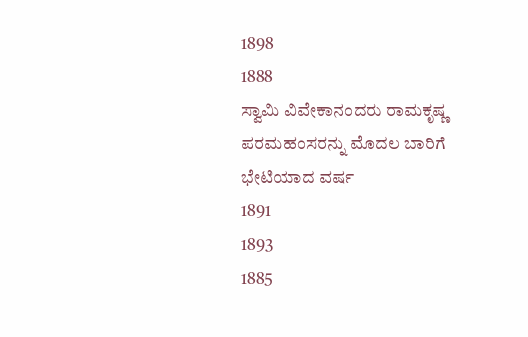1898
1888
ಸ್ವಾಮಿ ವಿವೇಕಾನಂದರು ರಾಮಕೃಷ್ಣ ಪರಮಹಂಸರನ್ನು ಮೊದಲ ಬಾರಿಗೆ ಭೇಟಿಯಾದ ವರ್ಷ
1891
1893
1885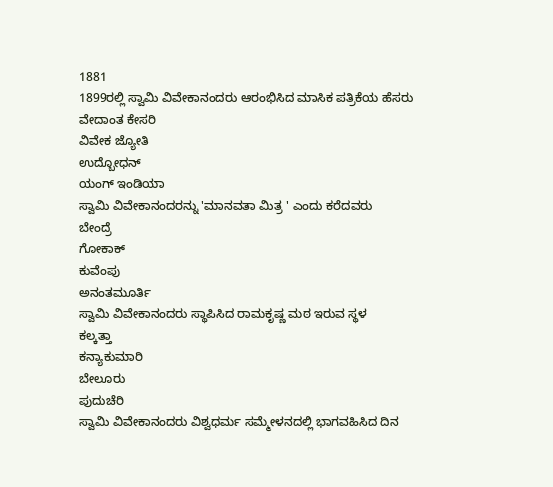1881
1899ರಲ್ಲಿ ಸ್ವಾಮಿ ವಿವೇಕಾನಂದರು ಆರಂಭಿಸಿದ ಮಾಸಿಕ ಪತ್ರಿಕೆಯ ಹೆಸರು
ವೇದಾಂತ ಕೇಸರಿ
ವಿವೇಕ ಜ್ಯೋತಿ
ಉದ್ಬೋಧನ್
ಯಂಗ್ ಇಂಡಿಯಾ
ಸ್ವಾಮಿ ವಿವೇಕಾನಂದರನ್ನು 'ಮಾನವತಾ ಮಿತ್ರ ' ಎಂದು ಕರೆದವರು
ಬೇಂದ್ರೆ
ಗೋಕಾಕ್
ಕುವೆಂಪು
ಅನಂತಮೂರ್ತಿ
ಸ್ವಾಮಿ ವಿವೇಕಾನಂದರು ಸ್ಥಾಪಿಸಿದ ರಾಮಕೃಷ್ಣ ಮಠ ಇರುವ ಸ್ಥಳ
ಕಲ್ಕತ್ತಾ
ಕನ್ಯಾಕುಮಾರಿ
ಬೇಲೂರು
ಪುದುಚೆರಿ
ಸ್ವಾಮಿ ವಿವೇಕಾನಂದರು ವಿಶ್ವಧರ್ಮ ಸಮ್ಮೇಳನದಲ್ಲಿ ಭಾಗವಹಿಸಿದ ದಿನ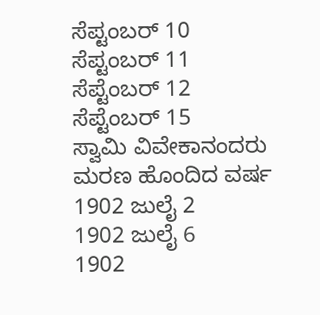ಸೆಪ್ಟಂಬರ್ 10
ಸೆಪ್ಟಂಬರ್ 11
ಸೆಪ್ಟೆಂಬರ್ 12
ಸೆಪ್ಟೆಂಬರ್ 15
ಸ್ವಾಮಿ ವಿವೇಕಾನಂದರು ಮರಣ ಹೊಂದಿದ ವರ್ಷ
1902 ಜುಲೈ 2
1902 ಜುಲೈ 6
1902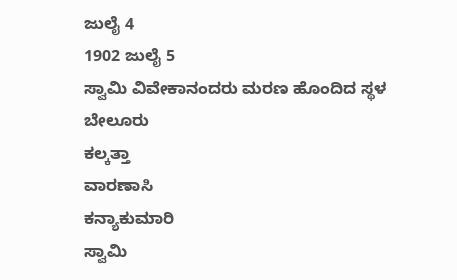ಜುಲೈ 4
1902 ಜುಲೈ 5
ಸ್ವಾಮಿ ವಿವೇಕಾನಂದರು ಮರಣ ಹೊಂದಿದ ಸ್ಥಳ
ಬೇಲೂರು
ಕಲ್ಕತ್ತಾ
ವಾರಣಾಸಿ
ಕನ್ಯಾಕುಮಾರಿ
ಸ್ವಾಮಿ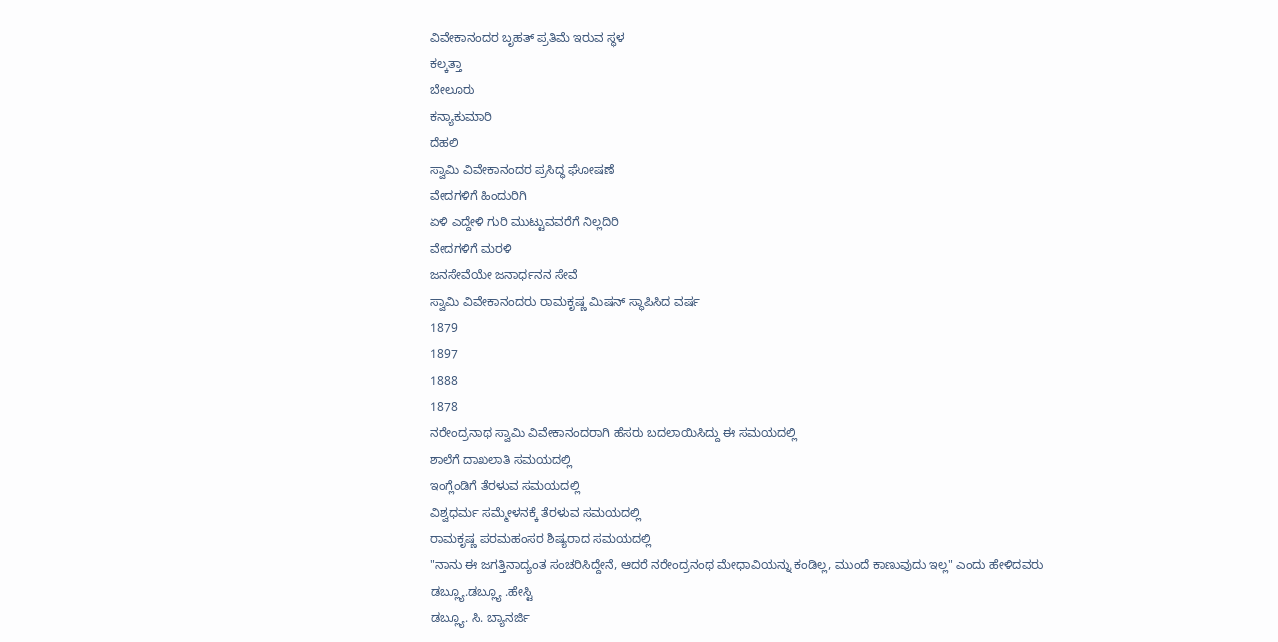ವಿವೇಕಾನಂದರ ಬೃಹತ್ ಪ್ರತಿಮೆ ಇರುವ ಸ್ಥಳ
ಕಲ್ಕತ್ತಾ
ಬೇಲೂರು
ಕನ್ಯಾಕುಮಾರಿ
ದೆಹಲಿ
ಸ್ವಾಮಿ ವಿವೇಕಾನಂದರ ಪ್ರಸಿದ್ಧ ಘೋಷಣೆ
ವೇದಗಳಿಗೆ ಹಿಂದುರಿಗಿ
ಏಳಿ ಎದ್ದೇಳಿ ಗುರಿ ಮುಟ್ಟುವವರೆಗೆ ನಿಲ್ಲದಿರಿ
ವೇದಗಳಿಗೆ ಮರಳಿ
ಜನಸೇವೆಯೇ ಜನಾರ್ಧನನ ಸೇವೆ
ಸ್ವಾಮಿ ವಿವೇಕಾನಂದರು ರಾಮಕೃಷ್ಣ ಮಿಷನ್ ಸ್ಥಾಪಿಸಿದ ವರ್ಷ
1879
1897
1888
1878
ನರೇಂದ್ರನಾಥ ಸ್ವಾಮಿ ವಿವೇಕಾನಂದರಾಗಿ ಹೆಸರು ಬದಲಾಯಿಸಿದ್ದು ಈ ಸಮಯದಲ್ಲಿ
ಶಾಲೆಗೆ ದಾಖಲಾತಿ ಸಮಯದಲ್ಲಿ
ಇಂಗ್ಲೆಂಡಿಗೆ ತೆರಳುವ ಸಮಯದಲ್ಲಿ
ವಿಶ್ವಧರ್ಮ ಸಮ್ಮೇಳನಕ್ಕೆ ತೆರಳುವ ಸಮಯದಲ್ಲಿ
ರಾಮಕೃಷ್ಣ ಪರಮಹಂಸರ ಶಿಷ್ಯರಾದ ಸಮಯದಲ್ಲಿ
"ನಾನು ಈ ಜಗತ್ತಿನಾದ್ಯಂತ ಸಂಚರಿಸಿದ್ದೇನೆ, ಆದರೆ ನರೇಂದ್ರನಂಥ ಮೇಧಾವಿಯನ್ನು ಕಂಡಿಲ್ಲ, ಮುಂದೆ ಕಾಣುವುದು ಇಲ್ಲ" ಎಂದು ಹೇಳಿದವರು
ಡಬ್ಲ್ಯೂ.ಡಬ್ಲ್ಯೂ .ಹೇಸ್ಟಿ
ಡಬ್ಲ್ಯೂ. ಸಿ. ಬ್ಯಾನರ್ಜಿ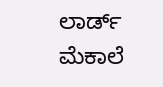ಲಾರ್ಡ್ ಮೆಕಾಲೆ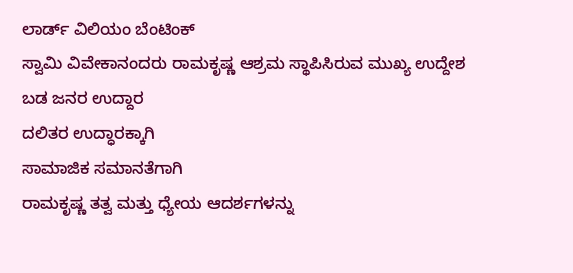ಲಾರ್ಡ್ ವಿಲಿಯಂ ಬೆಂಟಿಂಕ್
ಸ್ವಾಮಿ ವಿವೇಕಾನಂದರು ರಾಮಕೃಷ್ಣ ಆಶ್ರಮ ಸ್ಥಾಪಿಸಿರುವ ಮುಖ್ಯ ಉದ್ದೇಶ
ಬಡ ಜನರ ಉದ್ದಾರ
ದಲಿತರ ಉದ್ಧಾರಕ್ಕಾಗಿ
ಸಾಮಾಜಿಕ ಸಮಾನತೆಗಾಗಿ
ರಾಮಕೃಷ್ಣ ತತ್ವ ಮತ್ತು ಧ್ಯೇಯ ಆದರ್ಶಗಳನ್ನು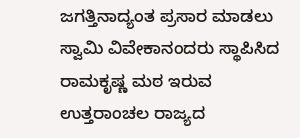ಜಗತ್ತಿನಾದ್ಯಂತ ಪ್ರಸಾರ ಮಾಡಲು
ಸ್ವಾಮಿ ವಿವೇಕಾನಂದರು ಸ್ಥಾಪಿಸಿದ ರಾಮಕೃಷ್ಣ ಮಠ ಇರುವ ಉತ್ತರಾಂಚಲ ರಾಜ್ಯದ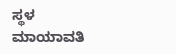ಸ್ಥಳ
ಮಾಯಾವತಿ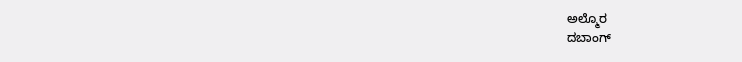ಅಲ್ಮೊರ
ದಬಾಂಗ್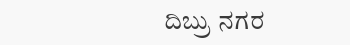ದಿಬ್ರು ನಗರ